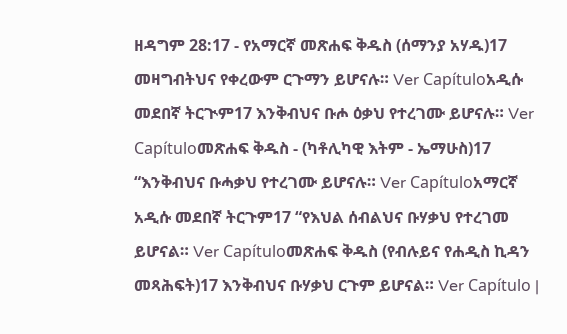ዘዳግም 28:17 - የአማርኛ መጽሐፍ ቅዱስ (ሰማንያ አሃዱ)17 መዛግብትህና የቀረውም ርጉማን ይሆናሉ። Ver Capítuloአዲሱ መደበኛ ትርጒም17 እንቅብህና ቡሖ ዕቃህ የተረገሙ ይሆናሉ። Ver Capítuloመጽሐፍ ቅዱስ - (ካቶሊካዊ እትም - ኤማሁስ)17 “እንቅብህና ቡሓቃህ የተረገሙ ይሆናሉ። Ver Capítuloአማርኛ አዲሱ መደበኛ ትርጉም17 “የእህል ሰብልህና ቡሃቃህ የተረገመ ይሆናል። Ver Capítuloመጽሐፍ ቅዱስ (የብሉይና የሐዲስ ኪዳን መጻሕፍት)17 እንቅብህና ቡሃቃህ ርጉም ይሆናል። Ver Capítulo |